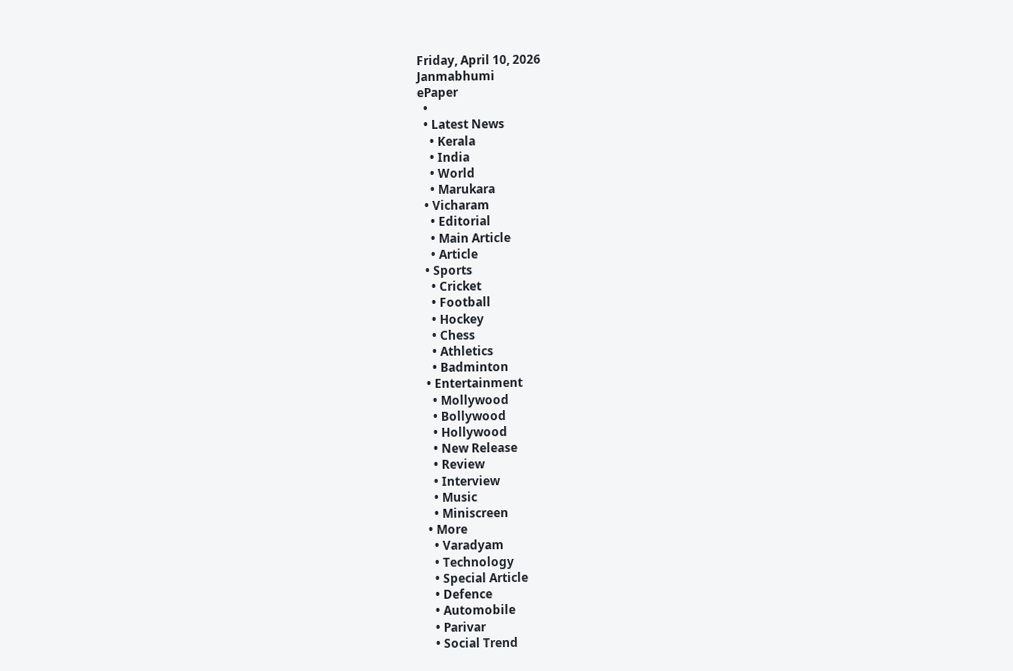Friday, April 10, 2026
Janmabhumi
ePaper
  •
  • Latest News
    • Kerala
    • India
    • World
    • Marukara
  • Vicharam
    • Editorial
    • Main Article
    • Article
  • Sports
    • Cricket
    • Football
    • Hockey
    • Chess
    • Athletics
    • Badminton
  • Entertainment
    • Mollywood
    • Bollywood
    • Hollywood
    • New Release
    • Review
    • Interview
    • Music
    • Miniscreen
  • More
    • Varadyam
    • Technology
    • Special Article
    • Defence
    • Automobile
    • Parivar
    • Social Trend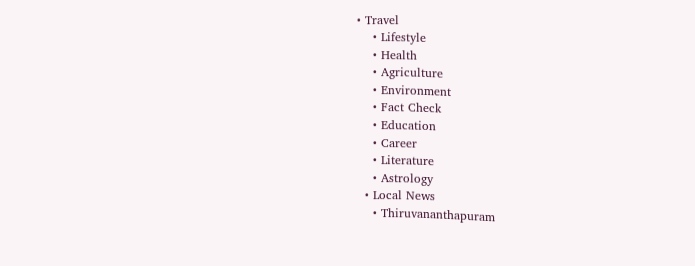• Travel
    • Lifestyle
    • Health
    • Agriculture
    • Environment
    • Fact Check
    • Education
    • Career
    • Literature
    • Astrology
  • Local News
    • Thiruvananthapuram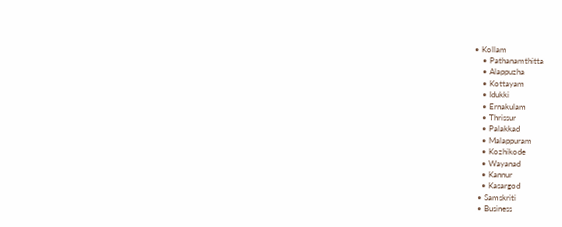• Kollam
    • Pathanamthitta
    • Alappuzha
    • Kottayam
    • Idukki
    • Ernakulam
    • Thrissur
    • Palakkad
    • Malappuram
    • Kozhikode
    • Wayanad
    • Kannur
    • Kasargod
  • Samskriti
  • Business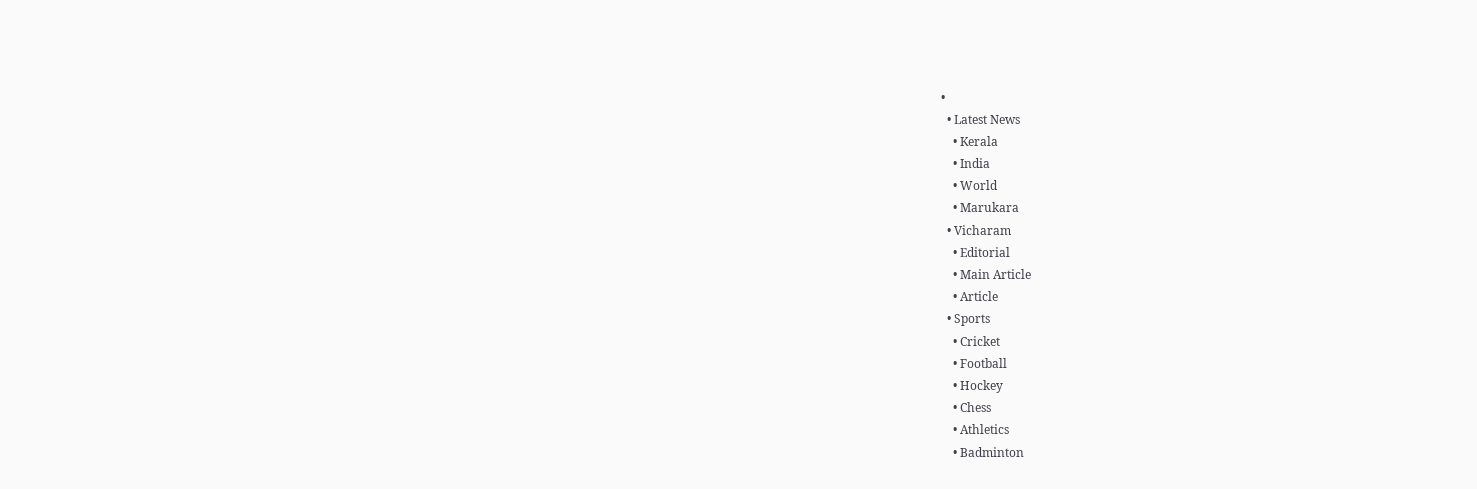•
  • Latest News
    • Kerala
    • India
    • World
    • Marukara
  • Vicharam
    • Editorial
    • Main Article
    • Article
  • Sports
    • Cricket
    • Football
    • Hockey
    • Chess
    • Athletics
    • Badminton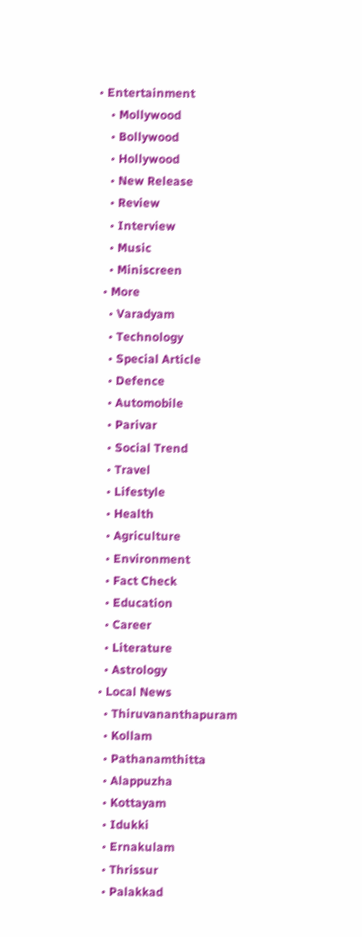• Entertainment
    • Mollywood
    • Bollywood
    • Hollywood
    • New Release
    • Review
    • Interview
    • Music
    • Miniscreen
  • More
    • Varadyam
    • Technology
    • Special Article
    • Defence
    • Automobile
    • Parivar
    • Social Trend
    • Travel
    • Lifestyle
    • Health
    • Agriculture
    • Environment
    • Fact Check
    • Education
    • Career
    • Literature
    • Astrology
  • Local News
    • Thiruvananthapuram
    • Kollam
    • Pathanamthitta
    • Alappuzha
    • Kottayam
    • Idukki
    • Ernakulam
    • Thrissur
    • Palakkad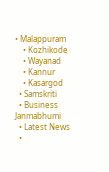• Malappuram
    • Kozhikode
    • Wayanad
    • Kannur
    • Kasargod
  • Samskriti
  • Business
Janmabhumi
  • Latest News
  •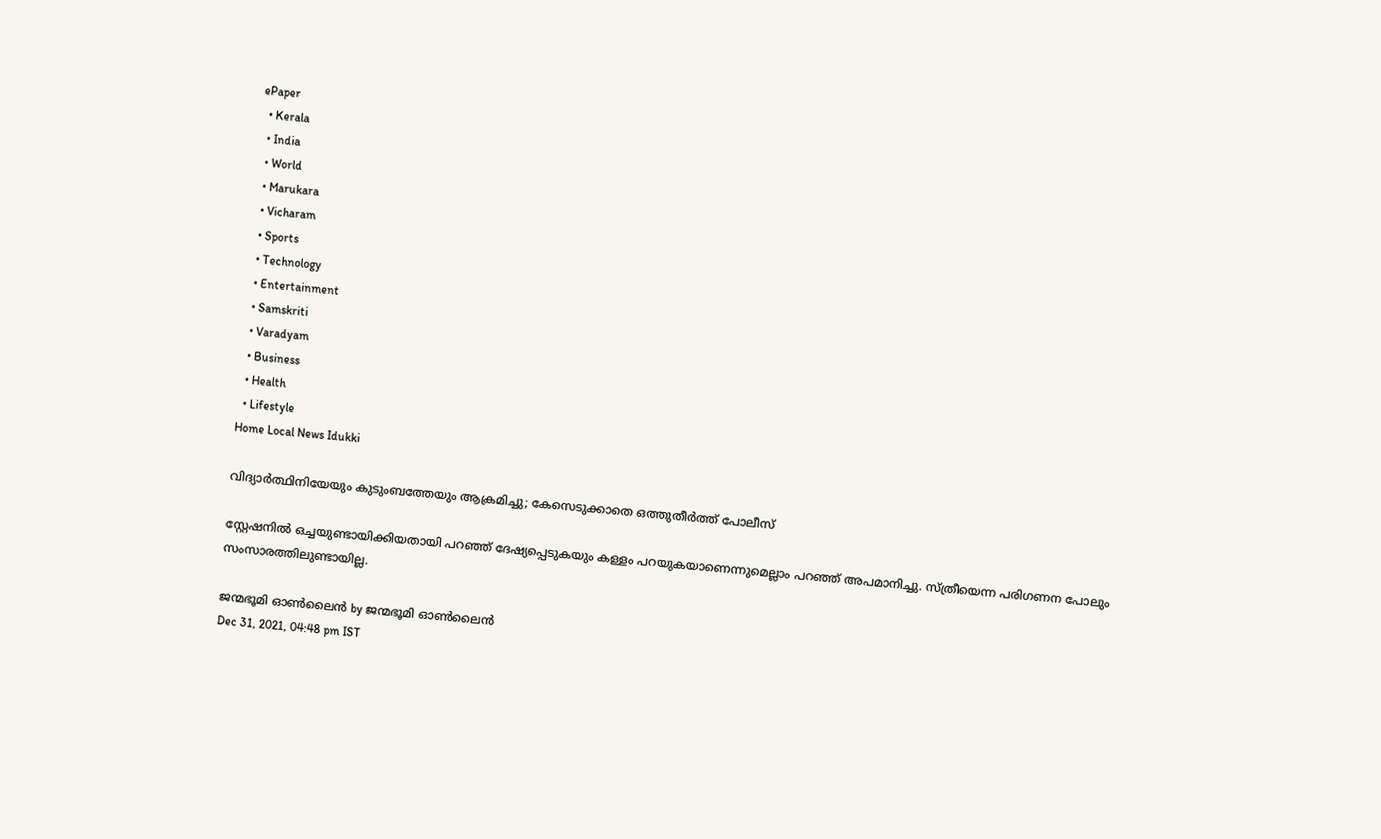ePaper
  • Kerala
  • India
  • World
  • Marukara
  • Vicharam
  • Sports
  • Technology
  • Entertainment
  • Samskriti
  • Varadyam
  • Business
  • Health
  • Lifestyle
Home Local News Idukki

വിദ്യാര്‍ത്ഥിനിയേയും കുടുംബത്തേയും ആക്രമിച്ചു; കേസെടുക്കാതെ ഒത്തുതീര്‍ത്ത് പോലീസ്

സ്റ്റേഷനില്‍ ഒച്ചയുണ്ടായിക്കിയതായി പറഞ്ഞ് ദേഷ്യപ്പെടുകയും കള്ളം പറയുകയാണെന്നുമെല്ലാം പറഞ്ഞ് അപമാനിച്ചു. സ്ത്രീയെന്ന പരിഗണന പോലും സംസാരത്തിലുണ്ടായില്ല.

ജന്മഭൂമി ഓണ്‍ലൈന്‍ by ജന്മഭൂമി ഓണ്‍ലൈന്‍
Dec 31, 2021, 04:48 pm IST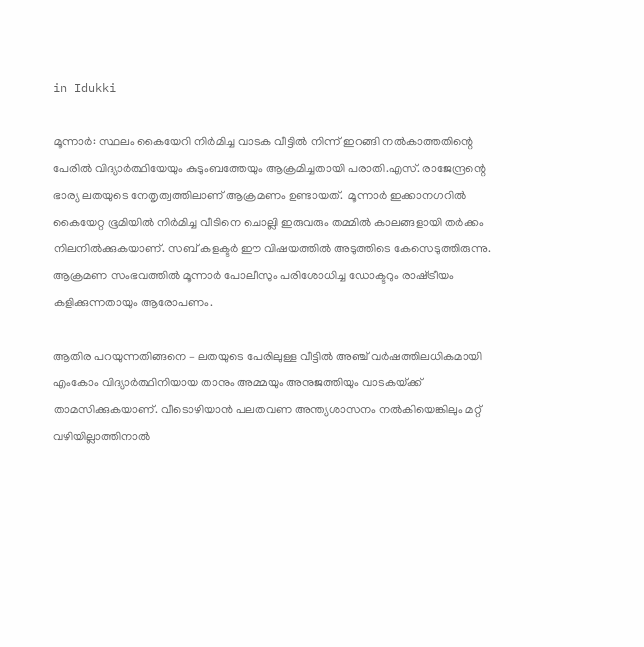in Idukki

മൂന്നാര്‍: സ്ഥലം കൈയേറി നിര്‍മിച്ച വാടക വീട്ടില്‍ നിന്ന് ഇറങ്ങി നല്‍കാത്തതിന്റെ പേരില്‍ വിദ്യാര്‍ത്ഥിയേയും കുടുംബത്തേയും ആക്രമിച്ചതായി പരാതി.എസ്. രാജേന്ദ്രന്റെ ഭാര്യ ലതയുടെ നേതൃത്വത്തിലാണ് ആക്രമണം ഉണ്ടായത്.  മൂന്നാര്‍ ഇക്കാനഗറില്‍ കൈയേറ്റ ഭൂമിയില്‍ നിര്‍മിച്ച വീടിനെ ചൊല്ലി ഇരുവരും തമ്മില്‍ കാലങ്ങളായി തര്‍ക്കം നിലനില്‍ക്കുകയാണ്. സബ് കളക്ടര്‍ ഈ വിഷയത്തില്‍ അടുത്തിടെ കേസെടുത്തിരുന്നു. ആക്രമണ സംഭവത്തില്‍ മൂന്നാര്‍ പോലീസും പരിശോധിച്ച ഡോക്ടറും രാഷ്‌ട്രീയം കളിക്കുന്നതായും ആരോപണം.

ആതിര പറയുന്നതിങ്ങനെ – ലതയുടെ പേരിലുള്ള വീട്ടില്‍ അഞ്ച് വര്‍ഷത്തിലധികമായി എംകോം വിദ്യാര്‍ത്ഥിനിയായ താനും അമ്മയും അനുജത്തിയും വാടകയ്‌ക്ക് താമസിക്കുകയാണ്. വീടൊഴിയാന്‍ പലതവണ അന്ത്യശാസനം നല്‍കിയെങ്കിലും മറ്റ് വഴിയില്ലാത്തിനാല്‍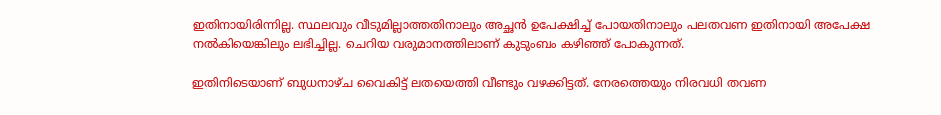ഇതിനായിരിന്നില്ല. സ്ഥലവും വീടുമില്ലാത്തതിനാലും അച്ഛന്‍ ഉപേക്ഷിച്ച് പോയതിനാലും പലതവണ ഇതിനായി അപേക്ഷ നല്‍കിയെങ്കിലും ലഭിച്ചില്ല. ചെറിയ വരുമാനത്തിലാണ് കുടുംബം കഴിഞ്ഞ് പോകുന്നത്.

ഇതിനിടെയാണ് ബുധനാഴ്ച വൈകിട്ട് ലതയെത്തി വീണ്ടും വഴക്കിട്ടത്. നേരത്തെയും നിരവധി തവണ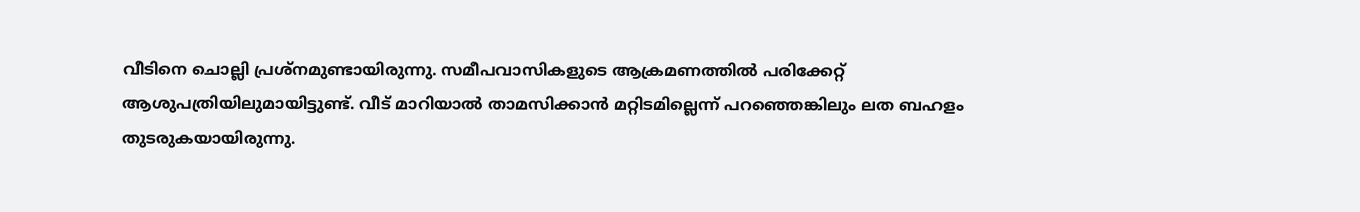വീടിനെ ചൊല്ലി പ്രശ്‌നമുണ്ടായിരുന്നു. സമീപവാസികളുടെ ആക്രമണത്തില്‍ പരിക്കേറ്റ് ആശുപത്രിയിലുമായിട്ടുണ്ട്. വീട് മാറിയാല്‍ താമസിക്കാന്‍ മറ്റിടമില്ലെന്ന് പറഞ്ഞെങ്കിലും ലത ബഹളം തുടരുകയായിരുന്നു.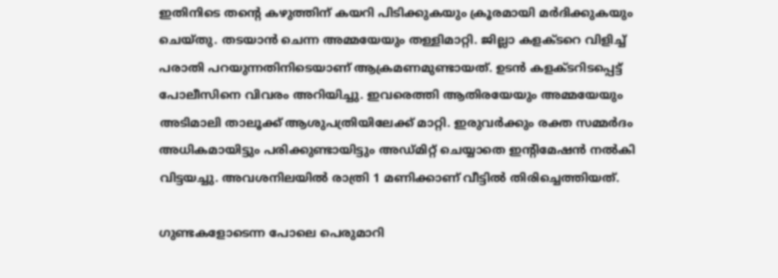ഇതിനിടെ തന്റെ കഴുത്തിന് കയറി പിടിക്കുകയും ക്രൂരമായി മര്‍ദിക്കുകയും ചെയ്തു. തടയാന്‍ ചെന്ന അമ്മയേയും തള്ളിമാറ്റി. ജില്ലാ കളക്ടറെ വിളിച്ച് പരാതി പറയുന്നതിനിടെയാണ് ആക്രമണമുണ്ടായത്. ഉടന്‍ കളക്ടറിടപ്പെട്ട് പോലീസിനെ വിവരം അറിയിച്ചു. ഇവരെത്തി ആതിരയേയും അമ്മയേയും അടിമാലി താലൂക്ക് ആശുപത്രിയിലേക്ക് മാറ്റി. ഇരുവര്‍ക്കും രക്ത സമ്മര്‍ദം അധികമായിട്ടും പരിക്കുണ്ടായിട്ടും അഡ്മിറ്റ് ചെയ്യാതെ ഇന്റിമേഷന്‍ നല്‍കി വിട്ടയച്ചു. അവശനിലയില്‍ രാത്രി 1 മണിക്കാണ് വീട്ടില്‍ തിരിച്ചെത്തിയത്.

ഗുണ്ടകളോടെന്ന പോലെ പെരുമാറി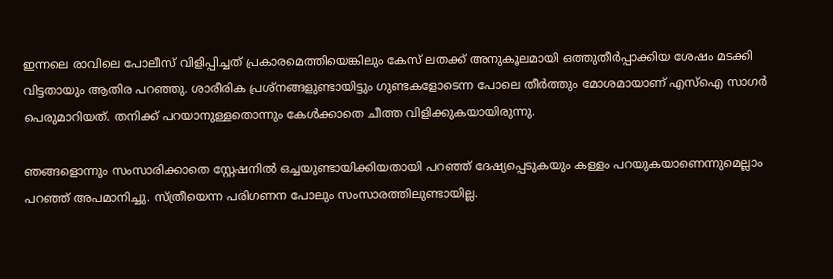ഇന്നലെ രാവിലെ പോലീസ് വിളിപ്പിച്ചത് പ്രകാരമെത്തിയെങ്കിലും കേസ് ലതക്ക് അനുകൂലമായി ഒത്തുതീര്‍പ്പാക്കിയ ശേഷം മടക്കി വിട്ടതായും ആതിര പറഞ്ഞു. ശാരീരിക പ്രശ്‌നങ്ങളുണ്ടായിട്ടും ഗുണ്ടകളോടെന്ന പോലെ തീര്‍ത്തും മോശമായാണ് എസ്‌ഐ സാഗര്‍ പെരുമാറിയത്. തനിക്ക് പറയാനുള്ളതൊന്നും കേള്‍ക്കാതെ ചീത്ത വിളിക്കുകയായിരുന്നു.

ഞങ്ങളൊന്നും സംസാരിക്കാതെ സ്റ്റേഷനില്‍ ഒച്ചയുണ്ടായിക്കിയതായി പറഞ്ഞ് ദേഷ്യപ്പെടുകയും കള്ളം പറയുകയാണെന്നുമെല്ലാം പറഞ്ഞ് അപമാനിച്ചു. സ്ത്രീയെന്ന പരിഗണന പോലും സംസാരത്തിലുണ്ടായില്ല.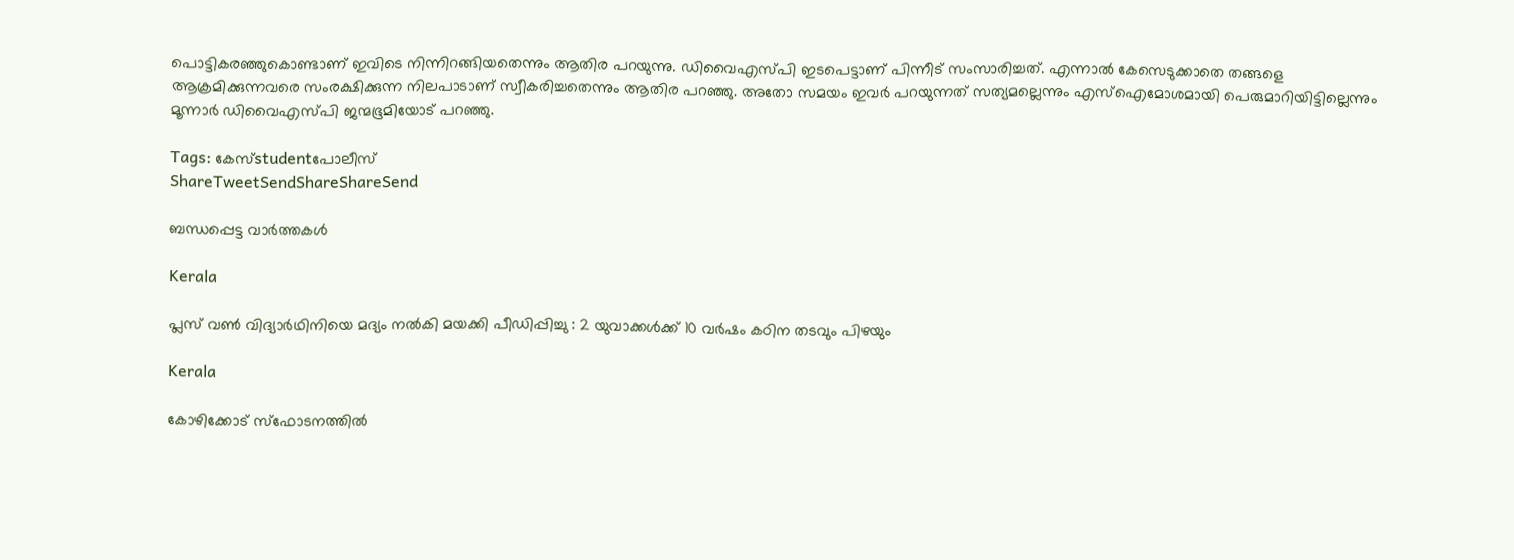പൊട്ടികരഞ്ഞുകൊണ്ടാണ് ഇവിടെ നിന്നിറങ്ങിയതെന്നും ആതിര പറയുന്നു. ഡിവൈഎസ്പി ഇടപെട്ടാണ് പിന്നീട് സംസാരിച്ചത്. എന്നാല്‍ കേസെടുക്കാതെ തങ്ങളെ ആക്രമിക്കുന്നവരെ സംരക്ഷിക്കുന്ന നിലപാടാണ് സ്വീകരിച്ചതെന്നും ആതിര പറഞ്ഞു. അതോ സമയം ഇവര്‍ പറയുന്നത് സത്യമല്ലെന്നും എസ്‌ഐമോശമായി പെരുമാറിയിട്ടില്ലെന്നും മൂന്നാര്‍ ഡിവൈഎസ്പി ജന്മഭൂമിയോട് പറഞ്ഞു.

Tags: കേസ്studentപോലീസ്
ShareTweetSendShareShareSend

ബന്ധപ്പെട്ട വാര്‍ത്തകള്‍

Kerala

പ്ലസ് വണ്‍ വിദ്യാര്‍ഥിനിയെ മദ്യം നല്‍കി മയക്കി പീഡിപ്പിച്ചു : 2 യുവാക്കള്‍ക്ക് 10 വര്‍ഷം കഠിന തടവും പിഴയും

Kerala

കോഴിക്കോട് സ്‌ഫോടനത്തില്‍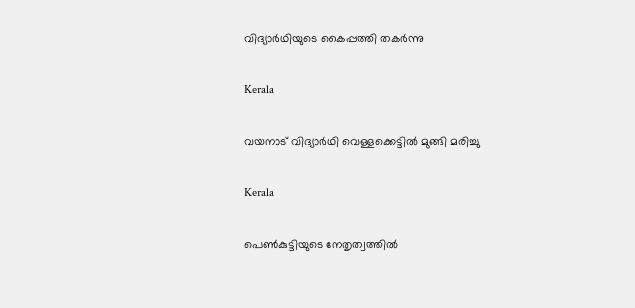വിദ്യാര്‍ഥിയുടെ കൈപ്പത്തി തകര്‍ന്നു

Kerala

വയനാട് വിദ്യാര്‍ഥി വെള്ളക്കെട്ടില്‍ മുങ്ങി മരിച്ചു

Kerala

പെണ്‍കുട്ടിയുടെ നേതൃത്വത്തില്‍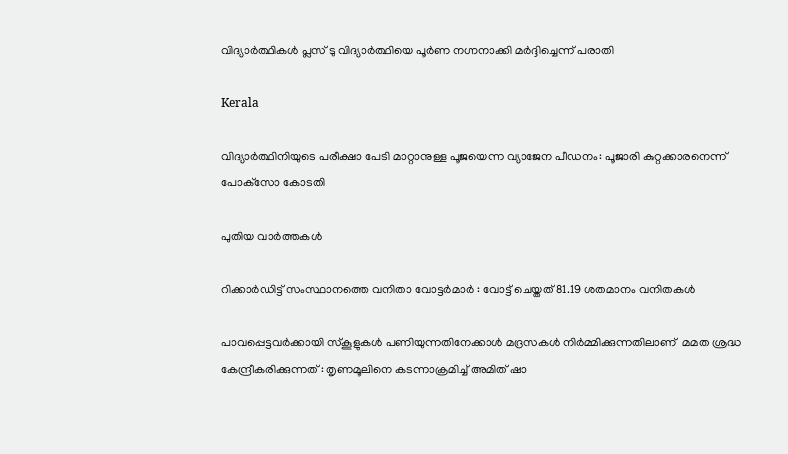വിദ്യാര്‍ത്ഥികള്‍ പ്ലസ് ടു വിദ്യാര്‍ത്ഥിയെ പൂര്‍ണ നഗ്നനാക്കി മര്‍ദ്ദിച്ചെന്ന് പരാതി

Kerala

വിദ്യാര്‍ത്ഥിനിയുടെ പരീക്ഷാ പേടി മാറ്റാനുള്ള പൂജയെന്ന വ്യാജേന പീഡനം: പൂജാരി കുറ്റക്കാരനെന്ന് പോക്‌സോ കോടതി

പുതിയ വാര്‍ത്തകള്‍

റിക്കാര്‍ഡിട്ട് സംസ്ഥാനത്തെ വനിതാ വോട്ടര്‍മാര്‍ : വോട്ട് ചെയ്തത് 81.19 ശതമാനം വനിതകള്‍

പാവപ്പെട്ടവർക്കായി സ്‌കൂളുകൾ പണിയുന്നതിനേക്കാൾ മദ്രസകൾ നിർമ്മിക്കുന്നതിലാണ്  മമത ശ്രദ്ധ കേന്ദ്രീകരിക്കുന്നത് : തൃണമൂലിനെ കടന്നാക്രമിച്ച് അമിത് ഷാ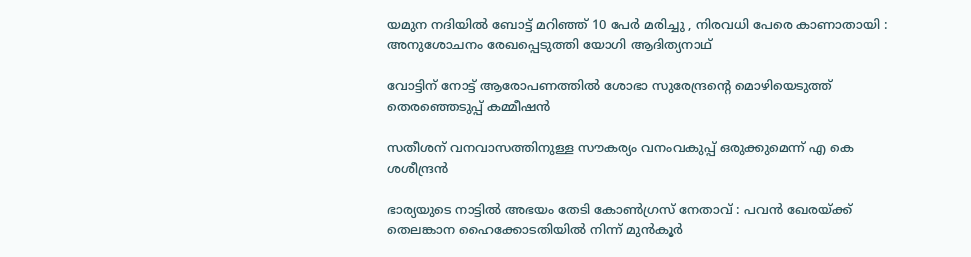യമുന നദിയിൽ ബോട്ട് മറിഞ്ഞ് 10 പേർ മരിച്ചു , നിരവധി പേരെ കാണാതായി : അനുശോചനം രേഖപ്പെടുത്തി യോഗി ആദിത്യനാഥ്

വോട്ടിന് നോട്ട് ആരോപണത്തില്‍ ശോഭാ സുരേന്ദ്രന്റെ മൊഴിയെടുത്ത് തെരഞ്ഞെടുപ്പ് കമ്മീഷന്‍

സതീശന് വനവാസത്തിനുള്ള സൗകര്യം വനംവകുപ്പ് ഒരുക്കുമെന്ന് എ കെ ശശീന്ദ്രൻ

ഭാര്യയുടെ നാട്ടിൽ അഭയം തേടി കോൺഗ്രസ് നേതാവ് : പവൻ ഖേരയ്‌ക്ക് തെലങ്കാന ഹൈക്കോടതിയിൽ നിന്ന് മുൻകൂർ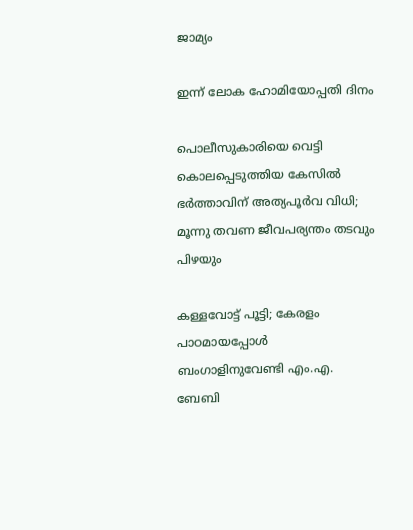ജാമ്യം

ഇന്ന് ലോക ഹോമിയോപ്പതി ദിനം

പൊലീസുകാരിയെ വെട്ടി കൊലപ്പെടുത്തിയ കേസിൽ ഭർത്താവിന് അത്യപൂർവ വിധി; മൂന്നു തവണ ജീവപര്യന്തം തടവും പിഴയും

കള്ളവോട്ട് പൂട്ടി; കേരളം പാഠമായപ്പോൾ ബംഗാളിനുവേണ്ടി എം.എ. ബേബി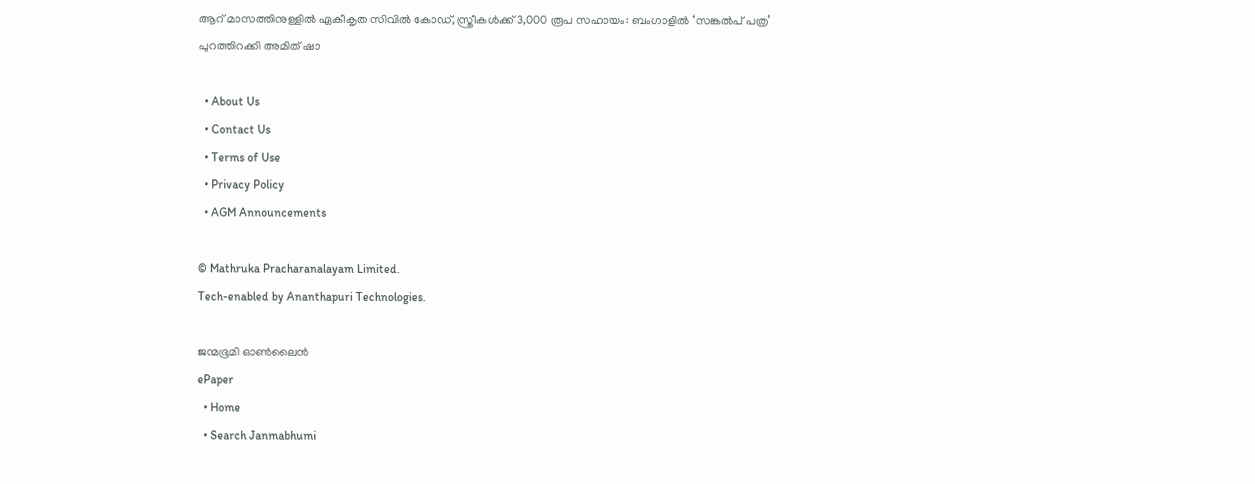ആറ് മാസത്തിനുള്ളിൽ ഏകീകൃത സിവിൽ കോഡ്, സ്ത്രീകൾക്ക് 3,000 രൂപ സഹായം: ബംഗാളിൽ ‘സങ്കൽപ് പത്ര’ പുറത്തിറക്കി അമിത് ഷാ

  • About Us
  • Contact Us
  • Terms of Use
  • Privacy Policy
  • AGM Announcements

© Mathruka Pracharanalayam Limited.
Tech-enabled by Ananthapuri Technologies.

ജന്മഭൂമി ഓണ്‍ലൈന്‍
ePaper
  • Home
  • Search Janmabhumi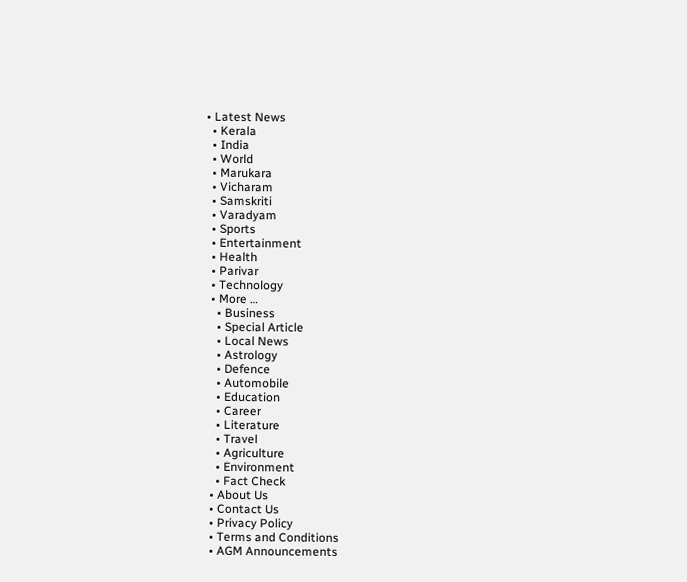• Latest News
  • Kerala
  • India
  • World
  • Marukara
  • Vicharam
  • Samskriti
  • Varadyam
  • Sports
  • Entertainment
  • Health
  • Parivar
  • Technology
  • More …
    • Business
    • Special Article
    • Local News
    • Astrology
    • Defence
    • Automobile
    • Education
    • Career
    • Literature
    • Travel
    • Agriculture
    • Environment
    • Fact Check
  • About Us
  • Contact Us
  • Privacy Policy
  • Terms and Conditions
  • AGM Announcements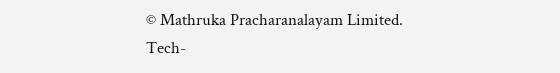© Mathruka Pracharanalayam Limited.
Tech-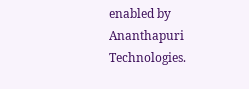enabled by Ananthapuri Technologies.